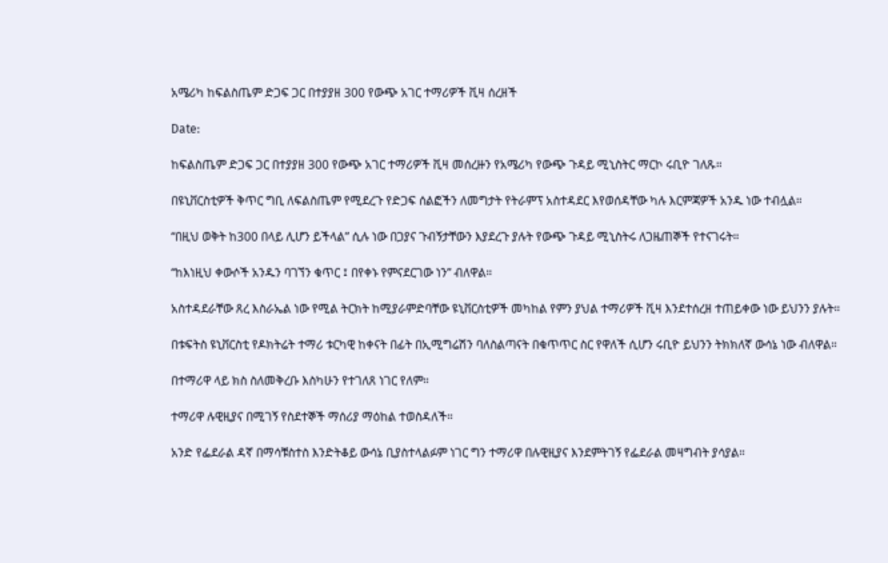አሜሪካ ከፍልስጤም ድጋፍ ጋር በተያያዘ 300 የውጭ አገር ተማሪዎች ቪዛ ሰረዘች

Date:

ከፍልስጤም ድጋፍ ጋር በተያያዘ 300 የውጭ አገር ተማሪዎች ቪዛ መሰረዙን የአሜሪካ የውጭ ጉዳይ ሚኒስትር ማርኮ ሩቢዮ ገለጹ።

በዩኒቨርስቲዎች ቅጥር ግቢ ለፍልስጤም የሚደረጉ የድጋፍ ሰልፎችን ለመግታት የትራምፕ አስተዳደር እየወሰዳቸው ካሉ እርምጃዎች አንዱ ነው ተብሏል።

“በዚህ ወቅት ከ300 በላይ ሊሆን ይችላል” ሲሉ ነው በጋያና ጉብኝታቸውን እያደረጉ ያሉት የውጭ ጉዳይ ሚኒስትሩ ለጋዜጠኞች የተናገሩት።

“ከእነዚህ ቀውሶች አንዱን ባገኘን ቁጥር ፤ በየቀኑ የምናደርገው ነን” ብለዋል።

አስተዳደራቸው ጸረ እስራኤል ነው የሚል ትርክት ከሚያራምድባቸው ዩኒቨርስቲዎች መካከል የምን ያህል ተማሪዎች ቪዛ እንደተሰረዘ ተጠይቀው ነው ይህንን ያሉት።

በቱፍትስ ዩኒቨርስቲ የዶክትሬት ተማሪ ቱርካዊ ከቀናት በፊት በኢሚግሬሽን ባለስልጣናት በቁጥጥር ስር የዋለች ሲሆን ሩቢዮ ይህንን ትክክለኛ ውሳኔ ነው ብለዋል።

በተማሪዋ ላይ ክስ ስለመቅረቡ እስካሁን የተገለጸ ነገር የለም።

ተማሪዋ ሉዊዚያና በሚገኝ የስደተኞች ማሰሪያ ማዕከል ተወስዳለች።

አንድ የፌደራል ዳኛ በማሳቹስተስ እንድትቆይ ውሳኔ ቢያስተላልፉም ነገር ግን ተማሪዋ በሉዊዚያና እንደምትገኝ የፌደራል መዛግብት ያሳያል።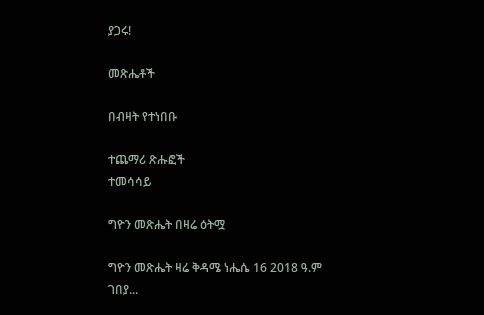ያጋሩ!

መጽሔቶች

በብዛት የተነበቡ

ተጨማሪ ጽሑፎች
ተመሳሳይ

ግዮን መጽሔት በዛሬ ዕትሟ

ግዮን መጽሔት ዛሬ ቅዳሜ ነሔሴ 16 2018 ዓ.ም ገበያ...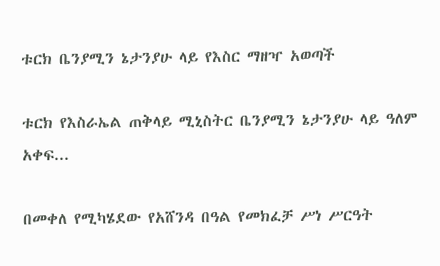ቱርክ ቤንያሚን ኔታንያሁ ላይ የእስር ማዘዣ አወጣች

ቱርክ የእስራኤል ጠቅላይ ሚኒስትር ቤንያሚን ኔታንያሁ ላይ ዓለም አቀፍ...

በመቀለ የሚካሄደው የአሸንዳ በዓል የመክፈቻ ሥነ ሥርዓት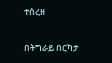ተሰረዘ

በትግራይ በርካታ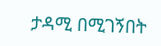ታዳሚ በሚገኝበት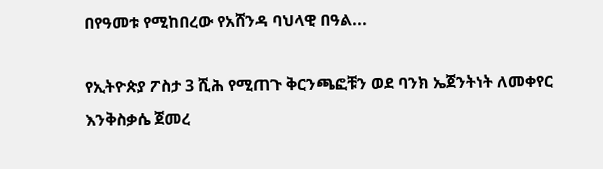በየዓመቱ የሚከበረው የአሸንዳ ባህላዊ በዓል...

የኢትዮጵያ ፖስታ 3 ሺሕ የሚጠጉ ቅርንጫፎቹን ወደ ባንክ ኤጀንትነት ለመቀየር እንቅስቃሴ ጀመረ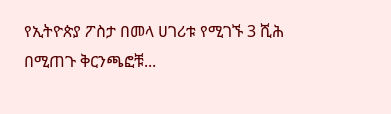የኢትዮጵያ ፖስታ በመላ ሀገሪቱ የሚገኙ 3 ሺሕ በሚጠጉ ቅርንጫፎቹ...